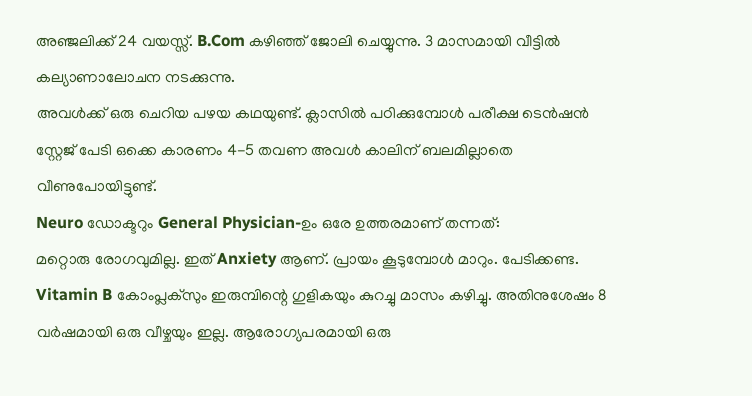അഞ്ജലിക്ക് 24 വയസ്സ്. B.Com കഴിഞ്ഞ് ജോലി ചെയ്യുന്നു. 3 മാസമായി വീട്ടിൽ കല്യാണാലോചന നടക്കുന്നു.
അവൾക്ക് ഒരു ചെറിയ പഴയ കഥയുണ്ട്. ക്ലാസിൽ പഠിക്കുമ്പോൾ പരീക്ഷ ടെൻഷൻ സ്റ്റേജ് പേടി ഒക്കെ കാരണം 4-5 തവണ അവൾ കാലിന് ബലമില്ലാതെ വീണുപോയിട്ടുണ്ട്.
Neuro ഡോക്ടറും General Physician-ഉം ഒരേ ഉത്തരമാണ് തന്നത്:
മറ്റൊരു രോഗവുമില്ല. ഇത് Anxiety ആണ്. പ്രായം കൂടുമ്പോൾ മാറും. പേടിക്കണ്ട.
Vitamin B കോംപ്ലക്സും ഇരുമ്പിന്റെ ഗുളികയും കുറച്ചു മാസം കഴിച്ചു. അതിനുശേഷം 8 വർഷമായി ഒരു വീഴ്ചയും ഇല്ല. ആരോഗ്യപരമായി ഒരു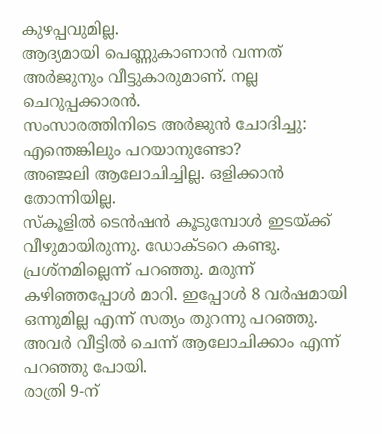കുഴപ്പവുമില്ല.
ആദ്യമായി പെണ്ണുകാണാൻ വന്നത് അർജുനും വീട്ടുകാരുമാണ്. നല്ല ചെറുപ്പക്കാരൻ.
സംസാരത്തിനിടെ അർജുൻ ചോദിച്ചു: എന്തെങ്കിലും പറയാനുണ്ടോ?
അഞ്ജലി ആലോചിച്ചില്ല. ഒളിക്കാൻ തോന്നിയില്ല.
സ്കൂളിൽ ടെൻഷൻ കൂടുമ്പോൾ ഇടയ്ക്ക് വീഴുമായിരുന്നു. ഡോക്ടറെ കണ്ടു. പ്രശ്നമില്ലെന്ന് പറഞ്ഞു. മരുന്ന് കഴിഞ്ഞപ്പോൾ മാറി. ഇപ്പോൾ 8 വർഷമായി ഒന്നുമില്ല എന്ന് സത്യം തുറന്നു പറഞ്ഞു.
അവർ വീട്ടിൽ ചെന്ന് ആലോചിക്കാം എന്ന് പറഞ്ഞു പോയി.
രാത്രി 9-ന്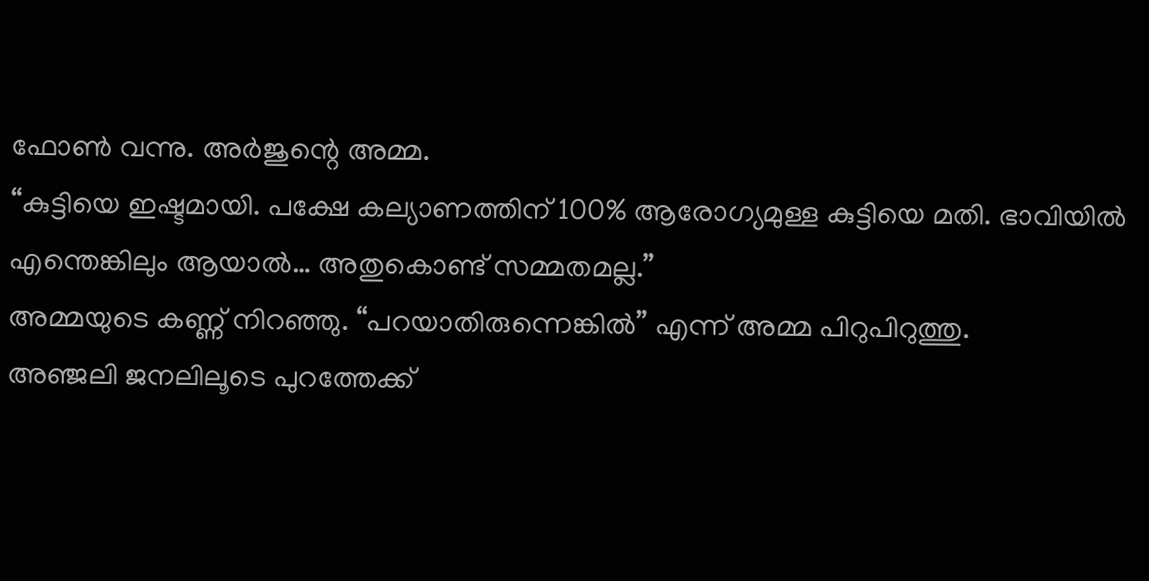ഫോൺ വന്നു. അർജുന്റെ അമ്മ.
“കുട്ടിയെ ഇഷ്ടമായി. പക്ഷേ കല്യാണത്തിന് 100% ആരോഗ്യമുള്ള കുട്ടിയെ മതി. ഭാവിയിൽ എന്തെങ്കിലും ആയാൽ… അതുകൊണ്ട് സമ്മതമല്ല.”
അമ്മയുടെ കണ്ണ് നിറഞ്ഞു. “പറയാതിരുന്നെങ്കിൽ” എന്ന് അമ്മ പിറുപിറുത്തു.
അഞ്ജലി ജനലിലൂടെ പുറത്തേക്ക്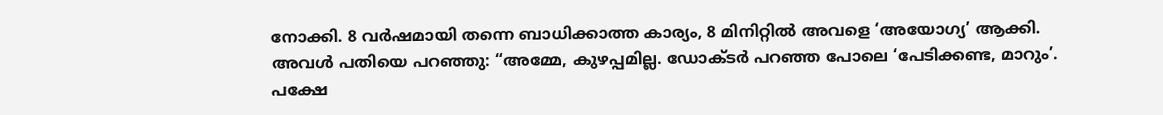നോക്കി. 8 വർഷമായി തന്നെ ബാധിക്കാത്ത കാര്യം, 8 മിനിറ്റിൽ അവളെ ‘അയോഗ്യ’ ആക്കി.
അവൾ പതിയെ പറഞ്ഞു: “അമ്മേ, കുഴപ്പമില്ല. ഡോക്ടർ പറഞ്ഞ പോലെ ‘പേടിക്കണ്ട, മാറും’.
പക്ഷേ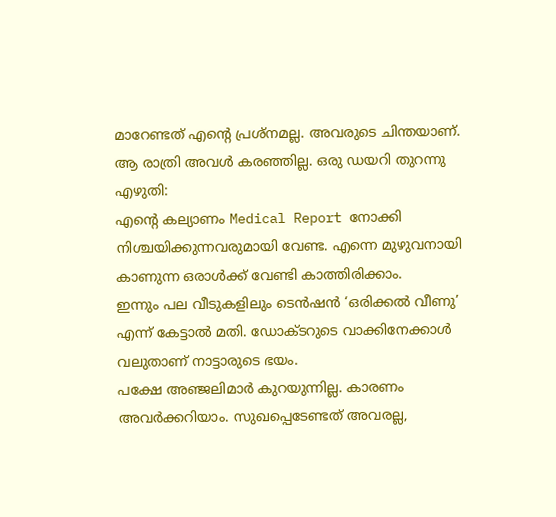മാറേണ്ടത് എന്റെ പ്രശ്നമല്ല. അവരുടെ ചിന്തയാണ്.
ആ രാത്രി അവൾ കരഞ്ഞില്ല. ഒരു ഡയറി തുറന്നു എഴുതി:
എന്റെ കല്യാണം Medical Report നോക്കി നിശ്ചയിക്കുന്നവരുമായി വേണ്ട. എന്നെ മുഴുവനായി കാണുന്ന ഒരാൾക്ക് വേണ്ടി കാത്തിരിക്കാം.
ഇന്നും പല വീടുകളിലും ടെൻഷൻ ‘ഒരിക്കൽ വീണു’ എന്ന് കേട്ടാൽ മതി. ഡോക്ടറുടെ വാക്കിനേക്കാൾ വലുതാണ് നാട്ടാരുടെ ഭയം.
പക്ഷേ അഞ്ജലിമാർ കുറയുന്നില്ല. കാരണം അവർക്കറിയാം. സുഖപ്പെടേണ്ടത് അവരല്ല,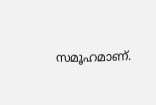സമൂഹമാണ്.